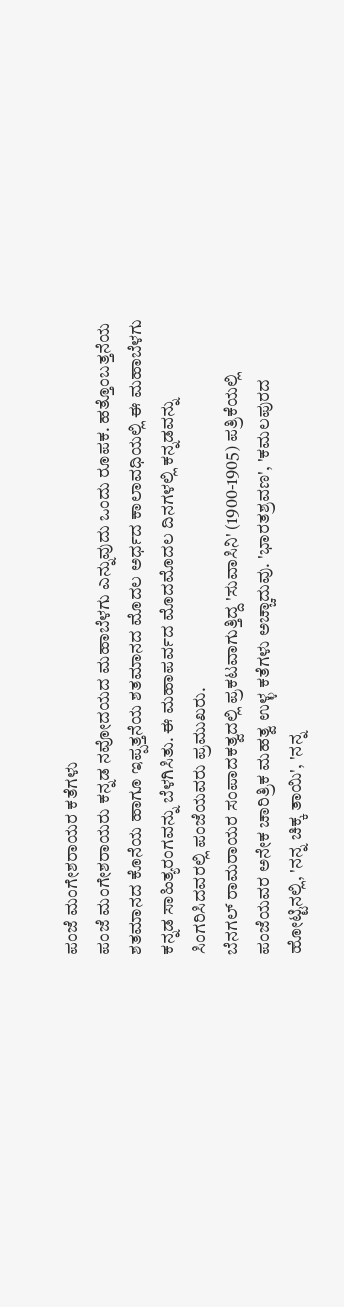ಪಂಜೆ ಮಂಗೇಶರಾಯರ ಕತೆಗಳು
ಪಂಜೆ ಮಂಗೇಶರಾಯರು ಕನ್ನಡ ನವೋದಯದ ಮಹಾಬೆಳಗು ಎನ್ನುವುದು ಒಂದು ರೂಪಕ. ಹತ್ತೊಂಬತ್ತನೆಯ ಶತಮಾನದ ಕೊನೆಯ ಹಾಗೂ ಇಪ್ಪತ್ತನೆಯ ಶತಮಾನದ ಮೊದಲ ಅರ್ಧದ ಕಾಲಾವಧಿಯಲ್ಲಿ ಈ ಮಹಾಬೆಳಗು ಕನ್ನಡ ಸಾಹಿತ್ಯರಂಗವನ್ನು ಬೆಳಗಿಸಿತು. ಈ ಮಹಾಪರ್ವದ ಮೊದಮೊದಲ ದಿನಗಳಲ್ಲಿ ಕನ್ನಡವನ್ನು ಸಿಂಗರಿಸಿದವರಲ್ಲಿ ಪಂಜೆಯವರು ಪ್ರಮುಖರು.
ಬೆನಗಲ್ ರಾಮರಾಯರ ಸಂಪಾದಕತ್ವದಲ್ಲಿ ಪ್ರಕಟವಾಗುತ್ತಿದ್ದ 'ಸುವಾಸಿನಿ' (1900-1905) ಪತ್ರಿಕೆಯಲ್ಲಿ ಪಂಜೆಯವರ ಅನೇಕ ಚಾರಿತ್ರಿಕ ಮಹತ್ವ ಉಳ್ಳ ಕತೆಗಳು ಅಚ್ಚಾದುವು. 'ಭಾರತಶ್ರವಣ', 'ಕಮಲಪುರದ ಹೋಟ್ಟಿನಲ್ಲಿ, 'ನನ್ನ ಚಿಕ್ಕ ತಾಯಿ', 'ನನ್ನ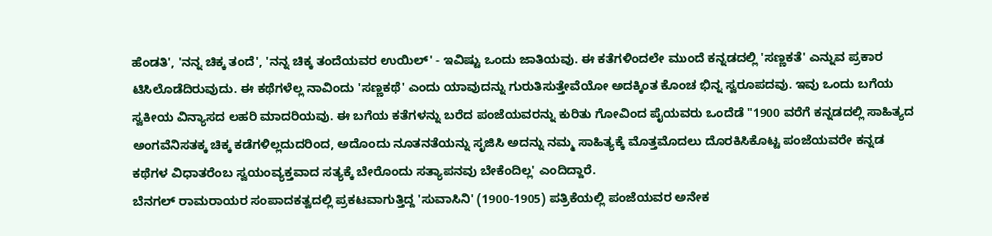ಹೆಂಡತಿ', 'ನನ್ನ ಚಿಕ್ಕ ತಂದೆ', 'ನನ್ನ ಚಿಕ್ಕ ತಂದೆಯವರ ಉಯಿಲ್' - ಇವಿಷ್ಟು ಒಂದು ಜಾತಿಯವು. ಈ ಕತೆಗಳಿಂದಲೇ ಮುಂದೆ ಕನ್ನಡದಲ್ಲಿ 'ಸಣ್ಣಕತೆ' ಎನ್ನುವ ಪ್ರಕಾರ ಟಿಸಿಲೊಡೆದಿರುವುದು. ಈ ಕಥೆಗಳೆಲ್ಲ ನಾವಿಂದು 'ಸಣ್ಣಕಥೆ' ಎಂದು ಯಾವುದನ್ನು ಗುರುತಿಸುತ್ತೇವೆಯೋ ಅದಕ್ಕಿಂತ ಕೊಂಚ ಭಿನ್ನ ಸ್ವರೂಪದವು. ಇವು ಒಂದು ಬಗೆಯ ಸ್ವಕೀಯ ವಿನ್ಯಾಸದ ಲಹರಿ ಮಾದರಿಯವು. ಈ ಬಗೆಯ ಕತೆಗಳನ್ನು ಬರೆದ ಪಂಜೆಯವರನ್ನು ಕುರಿತು ಗೋವಿಂದ ಪೈಯವರು ಒಂದೆಡೆ "1900 ವರೆಗೆ ಕನ್ನಡದಲ್ಲಿ ಸಾಹಿತ್ಯದ ಅಂಗವೆನಿಸತಕ್ಕ ಚಿಕ್ಕ ಕಡೆಗಳಿಲ್ಲದುದರಿಂದ, ಅದೊಂದು ನೂತನತೆಯನ್ನು ಸೃಜಿಸಿ ಅದನ್ನು ನಮ್ಮ ಸಾಹಿತ್ಯಕ್ಕೆ ಮೊತ್ತಮೊದಲು ದೊರಕಿಸಿಕೊಟ್ಟ ಪಂಜೆಯವರೇ ಕನ್ನಡ ಕಥೆಗಳ ವಿಧಾತರೆಂಬ ಸ್ವಯಂವ್ಯಕ್ತವಾದ ಸತ್ಯಕ್ಕೆ ಬೇರೊಂದು ಸತ್ಯಾಪನವು ಬೇಕೆಂದಿಲ್ಲ' ಎಂದಿದ್ದಾರೆ.
ಬೆನಗಲ್ ರಾಮರಾಯರ ಸಂಪಾದಕತ್ವದಲ್ಲಿ ಪ್ರಕಟವಾಗುತ್ತಿದ್ದ 'ಸುವಾಸಿನಿ' (1900-1905) ಪತ್ರಿಕೆಯಲ್ಲಿ ಪಂಜೆಯವರ ಅನೇಕ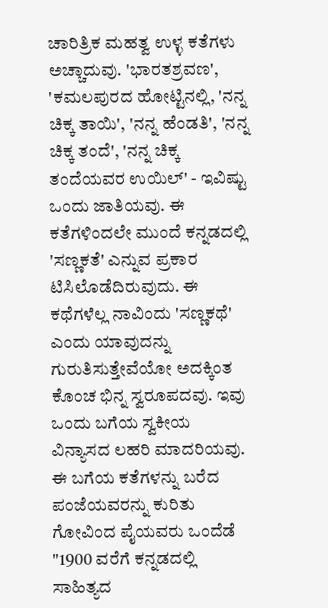ಚಾರಿತ್ರಿಕ ಮಹತ್ವ ಉಳ್ಳ ಕತೆಗಳು ಅಚ್ಚಾದುವು. 'ಭಾರತಶ್ರವಣ', 'ಕಮಲಪುರದ ಹೋಟ್ಟಿನಲ್ಲಿ, 'ನನ್ನ ಚಿಕ್ಕ ತಾಯಿ', 'ನನ್ನ ಹೆಂಡತಿ', 'ನನ್ನ ಚಿಕ್ಕ ತಂದೆ', 'ನನ್ನ ಚಿಕ್ಕ ತಂದೆಯವರ ಉಯಿಲ್' - ಇವಿಷ್ಟು ಒಂದು ಜಾತಿಯವು. ಈ ಕತೆಗಳಿಂದಲೇ ಮುಂದೆ ಕನ್ನಡದಲ್ಲಿ 'ಸಣ್ಣಕತೆ' ಎನ್ನುವ ಪ್ರಕಾರ ಟಿಸಿಲೊಡೆದಿರುವುದು. ಈ ಕಥೆಗಳೆಲ್ಲ ನಾವಿಂದು 'ಸಣ್ಣಕಥೆ' ಎಂದು ಯಾವುದನ್ನು ಗುರುತಿಸುತ್ತೇವೆಯೋ ಅದಕ್ಕಿಂತ ಕೊಂಚ ಭಿನ್ನ ಸ್ವರೂಪದವು. ಇವು ಒಂದು ಬಗೆಯ ಸ್ವಕೀಯ ವಿನ್ಯಾಸದ ಲಹರಿ ಮಾದರಿಯವು. ಈ ಬಗೆಯ ಕತೆಗಳನ್ನು ಬರೆದ ಪಂಜೆಯವರನ್ನು ಕುರಿತು ಗೋವಿಂದ ಪೈಯವರು ಒಂದೆಡೆ "1900 ವರೆಗೆ ಕನ್ನಡದಲ್ಲಿ ಸಾಹಿತ್ಯದ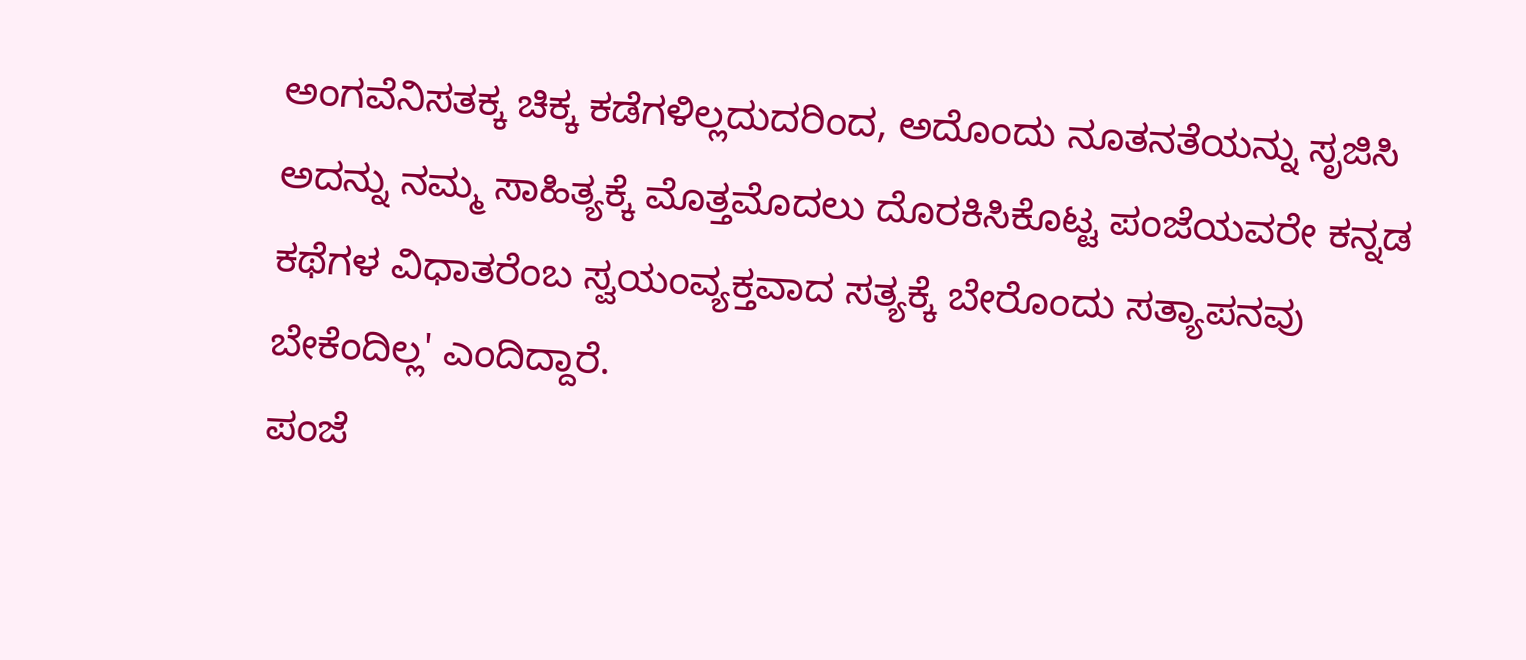ಅಂಗವೆನಿಸತಕ್ಕ ಚಿಕ್ಕ ಕಡೆಗಳಿಲ್ಲದುದರಿಂದ, ಅದೊಂದು ನೂತನತೆಯನ್ನು ಸೃಜಿಸಿ ಅದನ್ನು ನಮ್ಮ ಸಾಹಿತ್ಯಕ್ಕೆ ಮೊತ್ತಮೊದಲು ದೊರಕಿಸಿಕೊಟ್ಟ ಪಂಜೆಯವರೇ ಕನ್ನಡ ಕಥೆಗಳ ವಿಧಾತರೆಂಬ ಸ್ವಯಂವ್ಯಕ್ತವಾದ ಸತ್ಯಕ್ಕೆ ಬೇರೊಂದು ಸತ್ಯಾಪನವು ಬೇಕೆಂದಿಲ್ಲ' ಎಂದಿದ್ದಾರೆ.
ಪಂಜೆ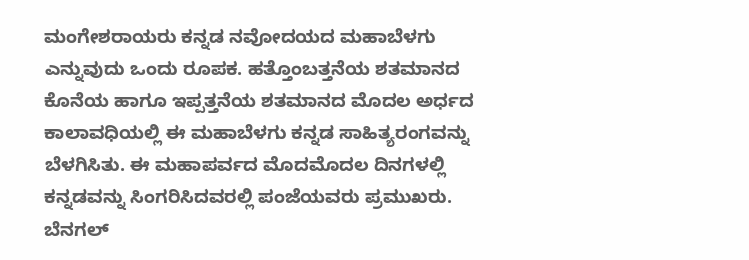ಮಂಗೇಶರಾಯರು ಕನ್ನಡ ನವೋದಯದ ಮಹಾಬೆಳಗು ಎನ್ನುವುದು ಒಂದು ರೂಪಕ. ಹತ್ತೊಂಬತ್ತನೆಯ ಶತಮಾನದ ಕೊನೆಯ ಹಾಗೂ ಇಪ್ಪತ್ತನೆಯ ಶತಮಾನದ ಮೊದಲ ಅರ್ಧದ ಕಾಲಾವಧಿಯಲ್ಲಿ ಈ ಮಹಾಬೆಳಗು ಕನ್ನಡ ಸಾಹಿತ್ಯರಂಗವನ್ನು ಬೆಳಗಿಸಿತು. ಈ ಮಹಾಪರ್ವದ ಮೊದಮೊದಲ ದಿನಗಳಲ್ಲಿ ಕನ್ನಡವನ್ನು ಸಿಂಗರಿಸಿದವರಲ್ಲಿ ಪಂಜೆಯವರು ಪ್ರಮುಖರು.
ಬೆನಗಲ್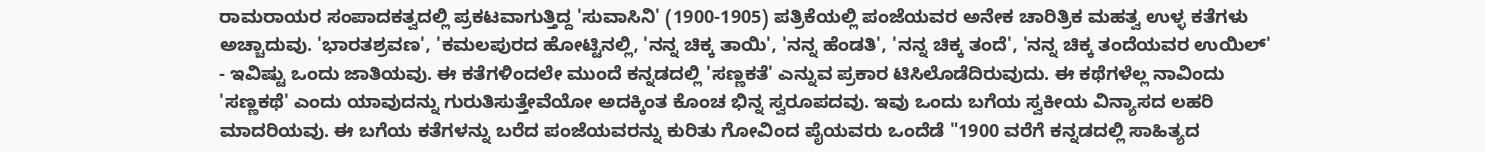ರಾಮರಾಯರ ಸಂಪಾದಕತ್ವದಲ್ಲಿ ಪ್ರಕಟವಾಗುತ್ತಿದ್ದ 'ಸುವಾಸಿನಿ' (1900-1905) ಪತ್ರಿಕೆಯಲ್ಲಿ ಪಂಜೆಯವರ ಅನೇಕ ಚಾರಿತ್ರಿಕ ಮಹತ್ವ ಉಳ್ಳ ಕತೆಗಳು ಅಚ್ಚಾದುವು. 'ಭಾರತಶ್ರವಣ', 'ಕಮಲಪುರದ ಹೋಟ್ಟಿನಲ್ಲಿ, 'ನನ್ನ ಚಿಕ್ಕ ತಾಯಿ', 'ನನ್ನ ಹೆಂಡತಿ', 'ನನ್ನ ಚಿಕ್ಕ ತಂದೆ', 'ನನ್ನ ಚಿಕ್ಕ ತಂದೆಯವರ ಉಯಿಲ್' - ಇವಿಷ್ಟು ಒಂದು ಜಾತಿಯವು. ಈ ಕತೆಗಳಿಂದಲೇ ಮುಂದೆ ಕನ್ನಡದಲ್ಲಿ 'ಸಣ್ಣಕತೆ' ಎನ್ನುವ ಪ್ರಕಾರ ಟಿಸಿಲೊಡೆದಿರುವುದು. ಈ ಕಥೆಗಳೆಲ್ಲ ನಾವಿಂದು 'ಸಣ್ಣಕಥೆ' ಎಂದು ಯಾವುದನ್ನು ಗುರುತಿಸುತ್ತೇವೆಯೋ ಅದಕ್ಕಿಂತ ಕೊಂಚ ಭಿನ್ನ ಸ್ವರೂಪದವು. ಇವು ಒಂದು ಬಗೆಯ ಸ್ವಕೀಯ ವಿನ್ಯಾಸದ ಲಹರಿ ಮಾದರಿಯವು. ಈ ಬಗೆಯ ಕತೆಗಳನ್ನು ಬರೆದ ಪಂಜೆಯವರನ್ನು ಕುರಿತು ಗೋವಿಂದ ಪೈಯವರು ಒಂದೆಡೆ "1900 ವರೆಗೆ ಕನ್ನಡದಲ್ಲಿ ಸಾಹಿತ್ಯದ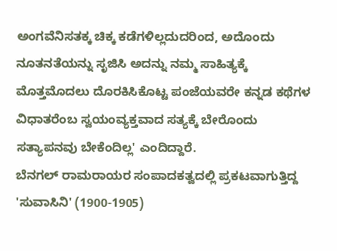ಅಂಗವೆನಿಸತಕ್ಕ ಚಿಕ್ಕ ಕಡೆಗಳಿಲ್ಲದುದರಿಂದ, ಅದೊಂದು ನೂತನತೆಯನ್ನು ಸೃಜಿಸಿ ಅದನ್ನು ನಮ್ಮ ಸಾಹಿತ್ಯಕ್ಕೆ ಮೊತ್ತಮೊದಲು ದೊರಕಿಸಿಕೊಟ್ಟ ಪಂಜೆಯವರೇ ಕನ್ನಡ ಕಥೆಗಳ ವಿಧಾತರೆಂಬ ಸ್ವಯಂವ್ಯಕ್ತವಾದ ಸತ್ಯಕ್ಕೆ ಬೇರೊಂದು ಸತ್ಯಾಪನವು ಬೇಕೆಂದಿಲ್ಲ' ಎಂದಿದ್ದಾರೆ.
ಬೆನಗಲ್ ರಾಮರಾಯರ ಸಂಪಾದಕತ್ವದಲ್ಲಿ ಪ್ರಕಟವಾಗುತ್ತಿದ್ದ 'ಸುವಾಸಿನಿ' (1900-1905)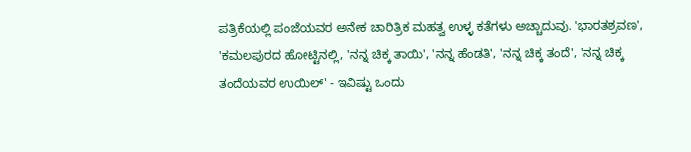ಪತ್ರಿಕೆಯಲ್ಲಿ ಪಂಜೆಯವರ ಅನೇಕ ಚಾರಿತ್ರಿಕ ಮಹತ್ವ ಉಳ್ಳ ಕತೆಗಳು ಅಚ್ಚಾದುವು. 'ಭಾರತಶ್ರವಣ', 'ಕಮಲಪುರದ ಹೋಟ್ಟಿನಲ್ಲಿ, 'ನನ್ನ ಚಿಕ್ಕ ತಾಯಿ', 'ನನ್ನ ಹೆಂಡತಿ', 'ನನ್ನ ಚಿಕ್ಕ ತಂದೆ', 'ನನ್ನ ಚಿಕ್ಕ ತಂದೆಯವರ ಉಯಿಲ್' - ಇವಿಷ್ಟು ಒಂದು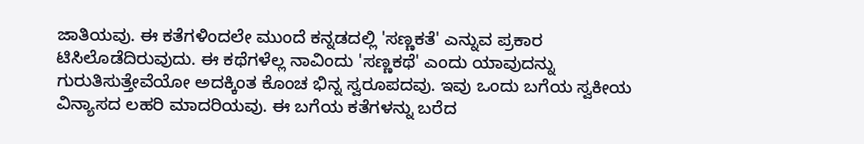ಜಾತಿಯವು. ಈ ಕತೆಗಳಿಂದಲೇ ಮುಂದೆ ಕನ್ನಡದಲ್ಲಿ 'ಸಣ್ಣಕತೆ' ಎನ್ನುವ ಪ್ರಕಾರ ಟಿಸಿಲೊಡೆದಿರುವುದು. ಈ ಕಥೆಗಳೆಲ್ಲ ನಾವಿಂದು 'ಸಣ್ಣಕಥೆ' ಎಂದು ಯಾವುದನ್ನು ಗುರುತಿಸುತ್ತೇವೆಯೋ ಅದಕ್ಕಿಂತ ಕೊಂಚ ಭಿನ್ನ ಸ್ವರೂಪದವು. ಇವು ಒಂದು ಬಗೆಯ ಸ್ವಕೀಯ ವಿನ್ಯಾಸದ ಲಹರಿ ಮಾದರಿಯವು. ಈ ಬಗೆಯ ಕತೆಗಳನ್ನು ಬರೆದ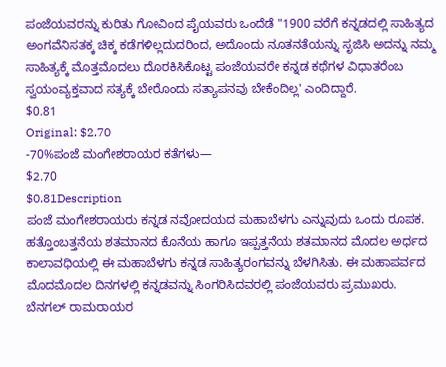ಪಂಜೆಯವರನ್ನು ಕುರಿತು ಗೋವಿಂದ ಪೈಯವರು ಒಂದೆಡೆ "1900 ವರೆಗೆ ಕನ್ನಡದಲ್ಲಿ ಸಾಹಿತ್ಯದ ಅಂಗವೆನಿಸತಕ್ಕ ಚಿಕ್ಕ ಕಡೆಗಳಿಲ್ಲದುದರಿಂದ, ಅದೊಂದು ನೂತನತೆಯನ್ನು ಸೃಜಿಸಿ ಅದನ್ನು ನಮ್ಮ ಸಾಹಿತ್ಯಕ್ಕೆ ಮೊತ್ತಮೊದಲು ದೊರಕಿಸಿಕೊಟ್ಟ ಪಂಜೆಯವರೇ ಕನ್ನಡ ಕಥೆಗಳ ವಿಧಾತರೆಂಬ ಸ್ವಯಂವ್ಯಕ್ತವಾದ ಸತ್ಯಕ್ಕೆ ಬೇರೊಂದು ಸತ್ಯಾಪನವು ಬೇಕೆಂದಿಲ್ಲ' ಎಂದಿದ್ದಾರೆ.
$0.81
Original: $2.70
-70%ಪಂಜೆ ಮಂಗೇಶರಾಯರ ಕತೆಗಳು—
$2.70
$0.81Description
ಪಂಜೆ ಮಂಗೇಶರಾಯರು ಕನ್ನಡ ನವೋದಯದ ಮಹಾಬೆಳಗು ಎನ್ನುವುದು ಒಂದು ರೂಪಕ. ಹತ್ತೊಂಬತ್ತನೆಯ ಶತಮಾನದ ಕೊನೆಯ ಹಾಗೂ ಇಪ್ಪತ್ತನೆಯ ಶತಮಾನದ ಮೊದಲ ಅರ್ಧದ ಕಾಲಾವಧಿಯಲ್ಲಿ ಈ ಮಹಾಬೆಳಗು ಕನ್ನಡ ಸಾಹಿತ್ಯರಂಗವನ್ನು ಬೆಳಗಿಸಿತು. ಈ ಮಹಾಪರ್ವದ ಮೊದಮೊದಲ ದಿನಗಳಲ್ಲಿ ಕನ್ನಡವನ್ನು ಸಿಂಗರಿಸಿದವರಲ್ಲಿ ಪಂಜೆಯವರು ಪ್ರಮುಖರು.
ಬೆನಗಲ್ ರಾಮರಾಯರ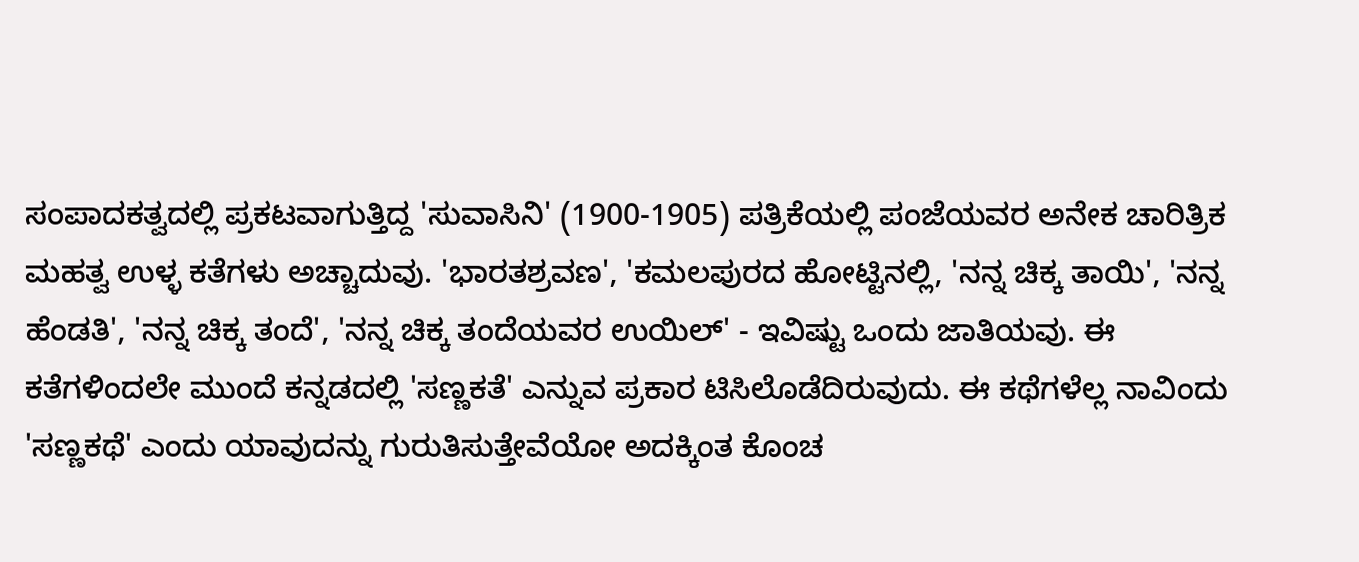ಸಂಪಾದಕತ್ವದಲ್ಲಿ ಪ್ರಕಟವಾಗುತ್ತಿದ್ದ 'ಸುವಾಸಿನಿ' (1900-1905) ಪತ್ರಿಕೆಯಲ್ಲಿ ಪಂಜೆಯವರ ಅನೇಕ ಚಾರಿತ್ರಿಕ ಮಹತ್ವ ಉಳ್ಳ ಕತೆಗಳು ಅಚ್ಚಾದುವು. 'ಭಾರತಶ್ರವಣ', 'ಕಮಲಪುರದ ಹೋಟ್ಟಿನಲ್ಲಿ, 'ನನ್ನ ಚಿಕ್ಕ ತಾಯಿ', 'ನನ್ನ ಹೆಂಡತಿ', 'ನನ್ನ ಚಿಕ್ಕ ತಂದೆ', 'ನನ್ನ ಚಿಕ್ಕ ತಂದೆಯವರ ಉಯಿಲ್' - ಇವಿಷ್ಟು ಒಂದು ಜಾತಿಯವು. ಈ ಕತೆಗಳಿಂದಲೇ ಮುಂದೆ ಕನ್ನಡದಲ್ಲಿ 'ಸಣ್ಣಕತೆ' ಎನ್ನುವ ಪ್ರಕಾರ ಟಿಸಿಲೊಡೆದಿರುವುದು. ಈ ಕಥೆಗಳೆಲ್ಲ ನಾವಿಂದು 'ಸಣ್ಣಕಥೆ' ಎಂದು ಯಾವುದನ್ನು ಗುರುತಿಸುತ್ತೇವೆಯೋ ಅದಕ್ಕಿಂತ ಕೊಂಚ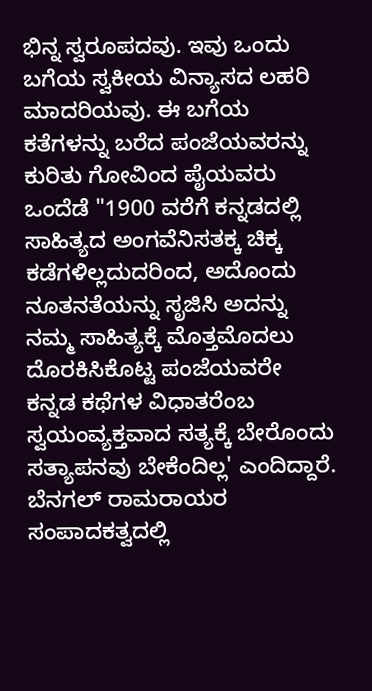ಭಿನ್ನ ಸ್ವರೂಪದವು. ಇವು ಒಂದು ಬಗೆಯ ಸ್ವಕೀಯ ವಿನ್ಯಾಸದ ಲಹರಿ ಮಾದರಿಯವು. ಈ ಬಗೆಯ ಕತೆಗಳನ್ನು ಬರೆದ ಪಂಜೆಯವರನ್ನು ಕುರಿತು ಗೋವಿಂದ ಪೈಯವರು ಒಂದೆಡೆ "1900 ವರೆಗೆ ಕನ್ನಡದಲ್ಲಿ ಸಾಹಿತ್ಯದ ಅಂಗವೆನಿಸತಕ್ಕ ಚಿಕ್ಕ ಕಡೆಗಳಿಲ್ಲದುದರಿಂದ, ಅದೊಂದು ನೂತನತೆಯನ್ನು ಸೃಜಿಸಿ ಅದನ್ನು ನಮ್ಮ ಸಾಹಿತ್ಯಕ್ಕೆ ಮೊತ್ತಮೊದಲು ದೊರಕಿಸಿಕೊಟ್ಟ ಪಂಜೆಯವರೇ ಕನ್ನಡ ಕಥೆಗಳ ವಿಧಾತರೆಂಬ ಸ್ವಯಂವ್ಯಕ್ತವಾದ ಸತ್ಯಕ್ಕೆ ಬೇರೊಂದು ಸತ್ಯಾಪನವು ಬೇಕೆಂದಿಲ್ಲ' ಎಂದಿದ್ದಾರೆ.
ಬೆನಗಲ್ ರಾಮರಾಯರ ಸಂಪಾದಕತ್ವದಲ್ಲಿ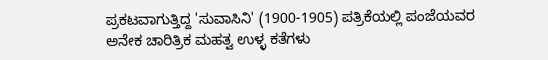ಪ್ರಕಟವಾಗುತ್ತಿದ್ದ 'ಸುವಾಸಿನಿ' (1900-1905) ಪತ್ರಿಕೆಯಲ್ಲಿ ಪಂಜೆಯವರ ಅನೇಕ ಚಾರಿತ್ರಿಕ ಮಹತ್ವ ಉಳ್ಳ ಕತೆಗಳು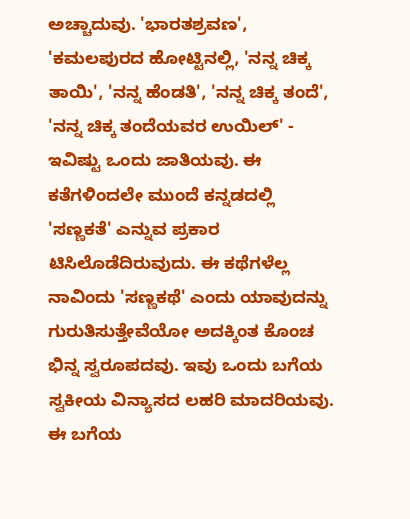ಅಚ್ಚಾದುವು. 'ಭಾರತಶ್ರವಣ', 'ಕಮಲಪುರದ ಹೋಟ್ಟಿನಲ್ಲಿ, 'ನನ್ನ ಚಿಕ್ಕ ತಾಯಿ', 'ನನ್ನ ಹೆಂಡತಿ', 'ನನ್ನ ಚಿಕ್ಕ ತಂದೆ', 'ನನ್ನ ಚಿಕ್ಕ ತಂದೆಯವರ ಉಯಿಲ್' - ಇವಿಷ್ಟು ಒಂದು ಜಾತಿಯವು. ಈ ಕತೆಗಳಿಂದಲೇ ಮುಂದೆ ಕನ್ನಡದಲ್ಲಿ 'ಸಣ್ಣಕತೆ' ಎನ್ನುವ ಪ್ರಕಾರ ಟಿಸಿಲೊಡೆದಿರುವುದು. ಈ ಕಥೆಗಳೆಲ್ಲ ನಾವಿಂದು 'ಸಣ್ಣಕಥೆ' ಎಂದು ಯಾವುದನ್ನು ಗುರುತಿಸುತ್ತೇವೆಯೋ ಅದಕ್ಕಿಂತ ಕೊಂಚ ಭಿನ್ನ ಸ್ವರೂಪದವು. ಇವು ಒಂದು ಬಗೆಯ ಸ್ವಕೀಯ ವಿನ್ಯಾಸದ ಲಹರಿ ಮಾದರಿಯವು. ಈ ಬಗೆಯ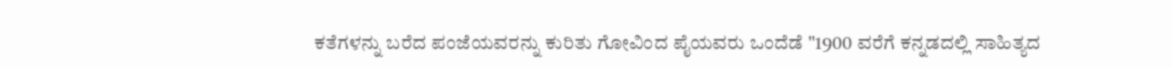ಕತೆಗಳನ್ನು ಬರೆದ ಪಂಜೆಯವರನ್ನು ಕುರಿತು ಗೋವಿಂದ ಪೈಯವರು ಒಂದೆಡೆ "1900 ವರೆಗೆ ಕನ್ನಡದಲ್ಲಿ ಸಾಹಿತ್ಯದ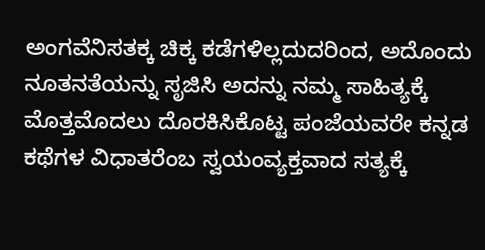ಅಂಗವೆನಿಸತಕ್ಕ ಚಿಕ್ಕ ಕಡೆಗಳಿಲ್ಲದುದರಿಂದ, ಅದೊಂದು ನೂತನತೆಯನ್ನು ಸೃಜಿಸಿ ಅದನ್ನು ನಮ್ಮ ಸಾಹಿತ್ಯಕ್ಕೆ ಮೊತ್ತಮೊದಲು ದೊರಕಿಸಿಕೊಟ್ಟ ಪಂಜೆಯವರೇ ಕನ್ನಡ ಕಥೆಗಳ ವಿಧಾತರೆಂಬ ಸ್ವಯಂವ್ಯಕ್ತವಾದ ಸತ್ಯಕ್ಕೆ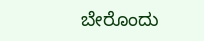ಬೇರೊಂದು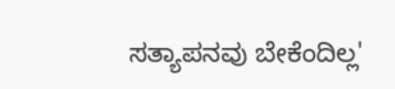ಸತ್ಯಾಪನವು ಬೇಕೆಂದಿಲ್ಲ'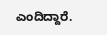ಎಂದಿದ್ದಾರೆ.